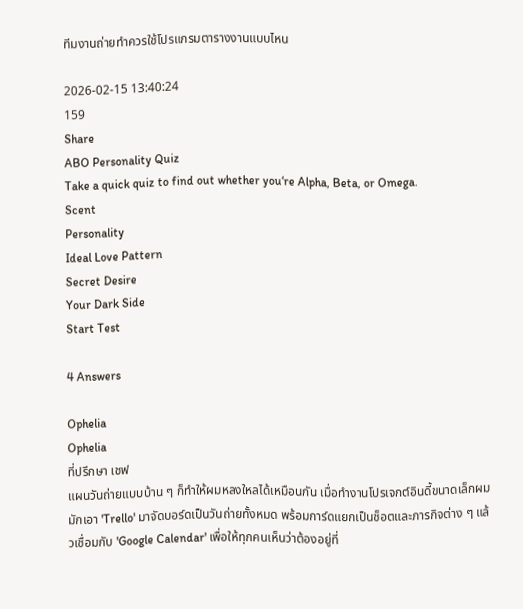ทีมงานถ่ายทำควรใช้โปรแกรมตารางงานแบบไหน

2026-02-15 13:40:24
159
Share
ABO Personality Quiz
Take a quick quiz to find out whether you‘re Alpha, Beta, or Omega.
Scent
Personality
Ideal Love Pattern
Secret Desire
Your Dark Side
Start Test

4 Answers

Ophelia
Ophelia
ที่ปรึกษา เชฟ
แผนวันถ่ายแบบบ้าน ๆ ก็ทำให้ผมหลงใหลได้เหมือนกัน เมื่อทำงานโปรเจกต์อินดี้ขนาดเล็กผมมักเอา 'Trello' มาจัดบอร์ดเป็นวันถ่ายทั้งหมด พร้อมการ์ดแยกเป็นช็อตและภารกิจต่าง ๆ แล้วเชื่อมกับ 'Google Calendar' เพื่อให้ทุกคนเห็นว่าต้องอยู่ที่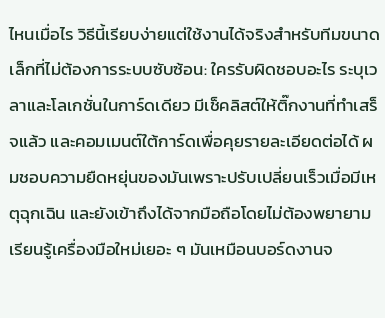ไหนเมื่อไร วิธีนี้เรียบง่ายแต่ใช้งานได้จริงสำหรับทีมขนาดเล็กที่ไม่ต้องการระบบซับซ้อน: ใครรับผิดชอบอะไร ระบุเวลาและโลเกชั่นในการ์ดเดียว มีเช็คลิสต์ให้ติ๊กงานที่ทำเสร็จแล้ว และคอมเมนต์ใต้การ์ดเพื่อคุยรายละเอียดต่อได้ ผมชอบความยืดหยุ่นของมันเพราะปรับเปลี่ยนเร็วเมื่อมีเหตุฉุกเฉิน และยังเข้าถึงได้จากมือถือโดยไม่ต้องพยายามเรียนรู้เครื่องมือใหม่เยอะ ๆ มันเหมือนบอร์ดงานจ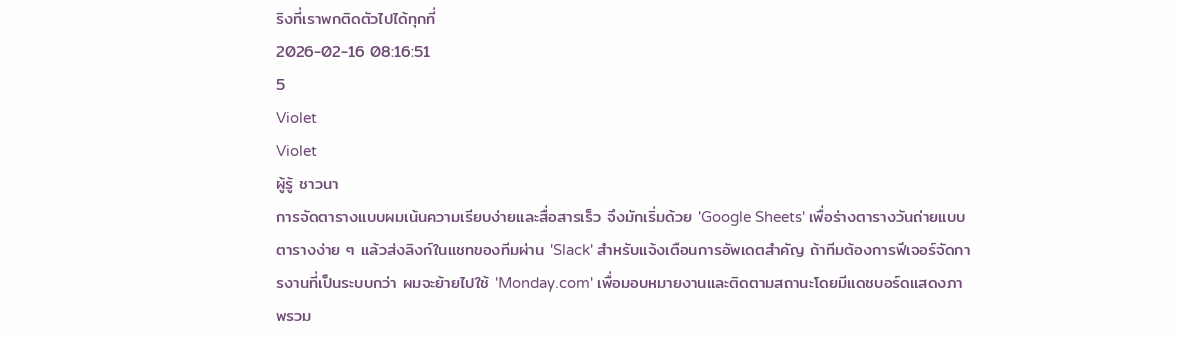ริงที่เราพกติดตัวไปได้ทุกที่
2026-02-16 08:16:51
5
Violet
Violet
ผู้รู้ ชาวนา
การจัดตารางแบบผมเน้นความเรียบง่ายและสื่อสารเร็ว จึงมักเริ่มด้วย 'Google Sheets' เพื่อร่างตารางวันถ่ายแบบตารางง่าย ๆ แล้วส่งลิงก์ในแชทของทีมผ่าน 'Slack' สำหรับแจ้งเตือนการอัพเดตสำคัญ ถ้าทีมต้องการฟีเจอร์จัดการงานที่เป็นระบบกว่า ผมจะย้ายไปใช้ 'Monday.com' เพื่อมอบหมายงานและติดตามสถานะโดยมีแดชบอร์ดแสดงภาพรวม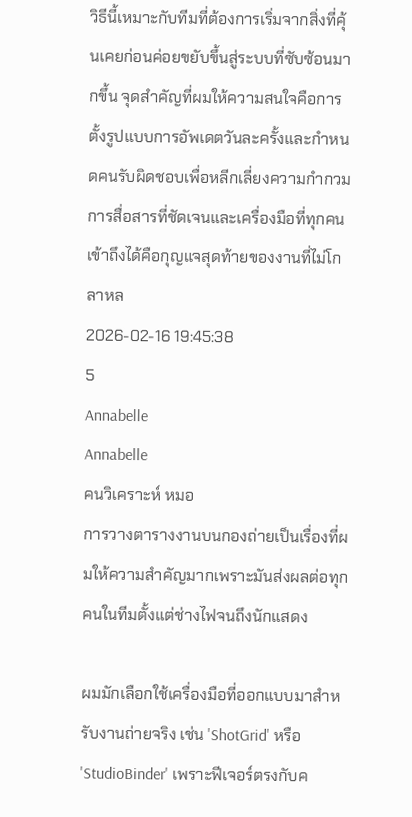วิธีนี้เหมาะกับทีมที่ต้องการเริ่มจากสิ่งที่คุ้นเคยก่อนค่อยขยับขึ้นสู่ระบบที่ซับซ้อนมากขึ้น จุดสำคัญที่ผมให้ความสนใจคือการตั้งรูปแบบการอัพเดตวันละครั้งและกำหนดคนรับผิดชอบเพื่อหลีกเลี่ยงความกำกวม การสื่อสารที่ชัดเจนและเครื่องมือที่ทุกคนเข้าถึงได้คือกุญแจสุดท้ายของงานที่ไม่โกลาหล
2026-02-16 19:45:38
5
Annabelle
Annabelle
คนวิเคราะห์ หมอ
การวางตารางงานบนกองถ่ายเป็นเรื่องที่ผมให้ความสำคัญมากเพราะมันส่งผลต่อทุกคนในทีมตั้งแต่ช่างไฟจนถึงนักแสดง

ผมมักเลือกใช้เครื่องมือที่ออกแบบมาสำหรับงานถ่ายจริง เช่น 'ShotGrid' หรือ 'StudioBinder' เพราะฟีเจอร์ตรงกับค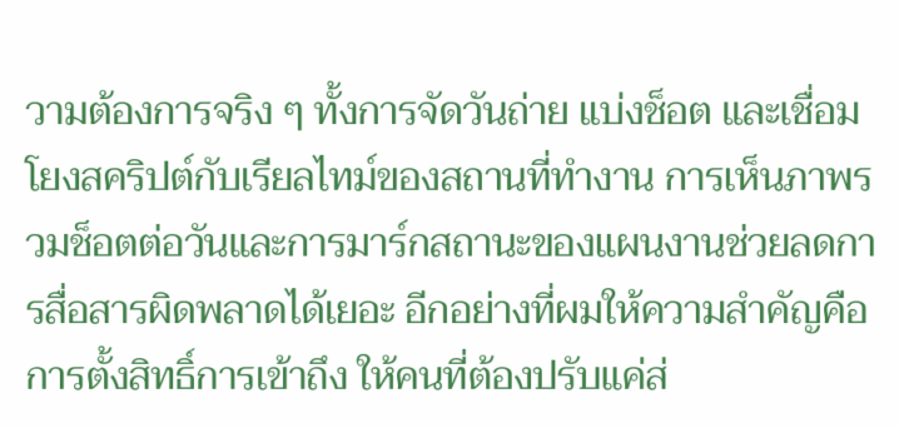วามต้องการจริง ๆ ทั้งการจัดวันถ่าย แบ่งช็อต และเชื่อมโยงสคริปต์กับเรียลไทม์ของสถานที่ทำงาน การเห็นภาพรวมช็อตต่อวันและการมาร์กสถานะของแผนงานช่วยลดการสื่อสารผิดพลาดได้เยอะ อีกอย่างที่ผมให้ความสำคัญคือการตั้งสิทธิ์การเข้าถึง ให้คนที่ต้องปรับแค่ส่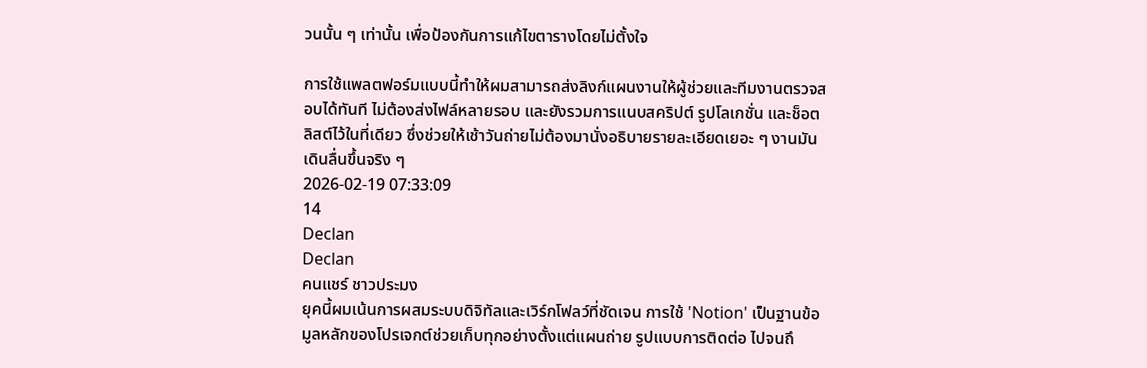วนนั้น ๆ เท่านั้น เพื่อป้องกันการแก้ไขตารางโดยไม่ตั้งใจ

การใช้แพลตฟอร์มแบบนี้ทำให้ผมสามารถส่งลิงก์แผนงานให้ผู้ช่วยและทีมงานตรวจสอบได้ทันที ไม่ต้องส่งไฟล์หลายรอบ และยังรวมการแนบสคริปต์ รูปโลเกชั่น และช็อตลิสต์ไว้ในที่เดียว ซึ่งช่วยให้เช้าวันถ่ายไม่ต้องมานั่งอธิบายรายละเอียดเยอะ ๆ งานมันเดินลื่นขึ้นจริง ๆ
2026-02-19 07:33:09
14
Declan
Declan
คนแชร์ ชาวประมง
ยุคนี้ผมเน้นการผสมระบบดิจิทัลและเวิร์กโฟลว์ที่ชัดเจน การใช้ 'Notion' เป็นฐานข้อมูลหลักของโปรเจกต์ช่วยเก็บทุกอย่างตั้งแต่แผนถ่าย รูปแบบการติดต่อ ไปจนถึ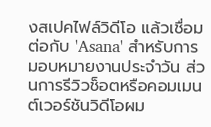งสเปคไฟล์วิดีโอ แล้วเชื่อมต่อกับ 'Asana' สำหรับการมอบหมายงานประจำวัน ส่วนการรีวิวช็อตหรือคอมเมนต์เวอร์ชันวิดีโอผม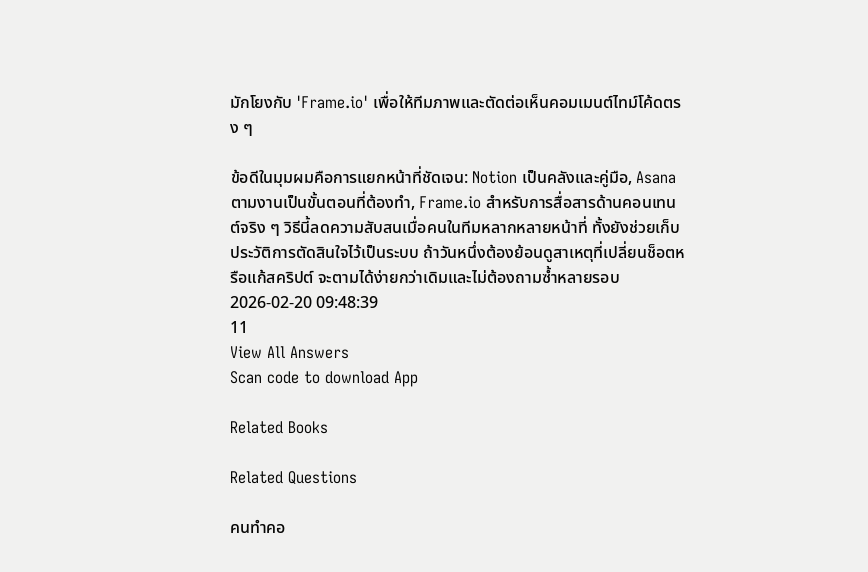มักโยงกับ 'Frame.io' เพื่อให้ทีมภาพและตัดต่อเห็นคอมเมนต์ไทม์โค้ดตรง ๆ

ข้อดีในมุมผมคือการแยกหน้าที่ชัดเจน: Notion เป็นคลังและคู่มือ, Asana ตามงานเป็นขั้นตอนที่ต้องทำ, Frame.io สำหรับการสื่อสารด้านคอนเทนต์จริง ๆ วิธีนี้ลดความสับสนเมื่อคนในทีมหลากหลายหน้าที่ ทั้งยังช่วยเก็บประวัติการตัดสินใจไว้เป็นระบบ ถ้าวันหนึ่งต้องย้อนดูสาเหตุที่เปลี่ยนช็อตหรือแก้สคริปต์ จะตามได้ง่ายกว่าเดิมและไม่ต้องถามซ้ำหลายรอบ
2026-02-20 09:48:39
11
View All Answers
Scan code to download App

Related Books

Related Questions

คนทำคอ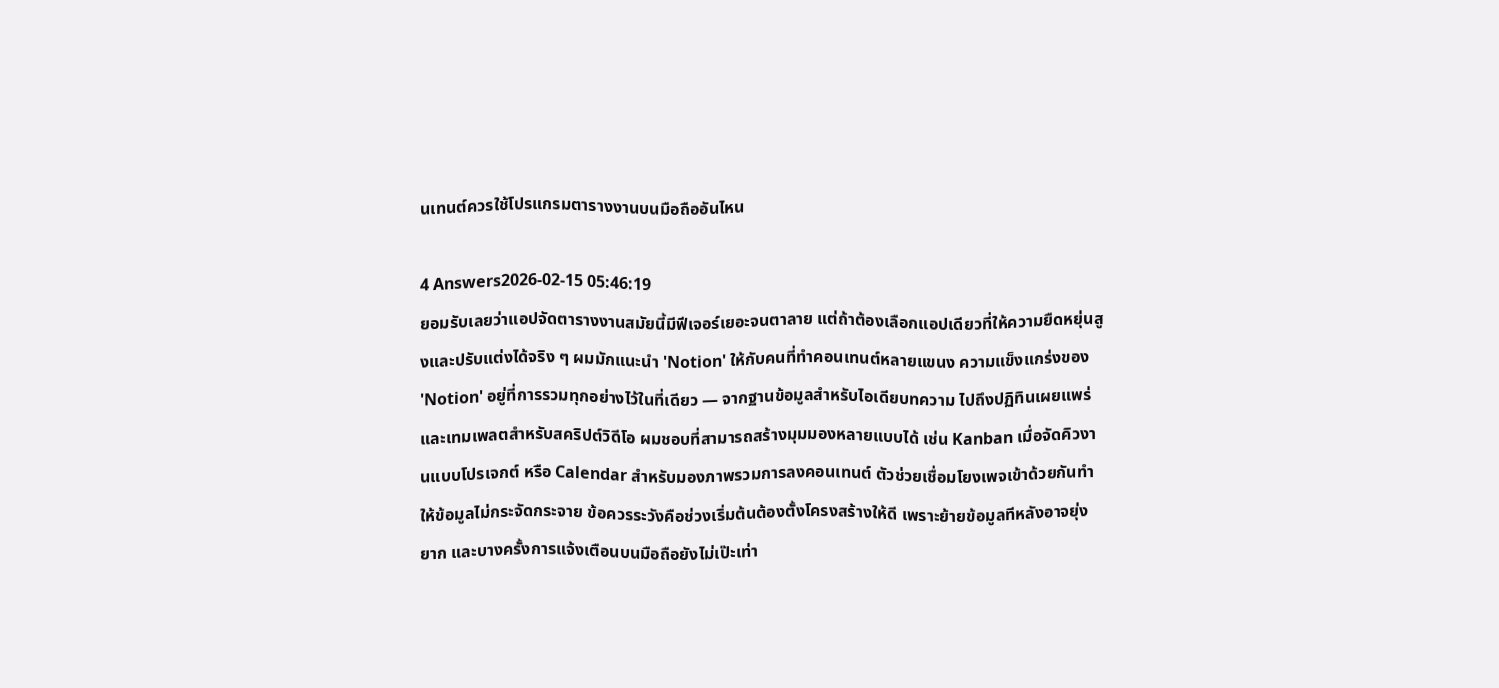นเทนต์ควรใช้โปรแกรมตารางงานบนมือถืออันไหน

4 Answers2026-02-15 05:46:19
ยอมรับเลยว่าแอปจัดตารางงานสมัยนี้มีฟีเจอร์เยอะจนตาลาย แต่ถ้าต้องเลือกแอปเดียวที่ให้ความยืดหยุ่นสูงและปรับแต่งได้จริง ๆ ผมมักแนะนำ 'Notion' ให้กับคนที่ทำคอนเทนต์หลายแขนง ความแข็งแกร่งของ 'Notion' อยู่ที่การรวมทุกอย่างไว้ในที่เดียว — จากฐานข้อมูลสำหรับไอเดียบทความ ไปถึงปฏิทินเผยแพร่ และเทมเพลตสำหรับสคริปต์วิดีโอ ผมชอบที่สามารถสร้างมุมมองหลายแบบได้ เช่น Kanban เมื่อจัดคิวงานแบบโปรเจกต์ หรือ Calendar สำหรับมองภาพรวมการลงคอนเทนต์ ตัวช่วยเชื่อมโยงเพจเข้าด้วยกันทำให้ข้อมูลไม่กระจัดกระจาย ข้อควรระวังคือช่วงเริ่มต้นต้องตั้งโครงสร้างให้ดี เพราะย้ายข้อมูลทีหลังอาจยุ่งยาก และบางครั้งการแจ้งเตือนบนมือถือยังไม่เป๊ะเท่า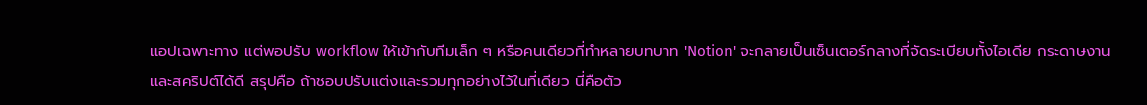แอปเฉพาะทาง แต่พอปรับ workflow ให้เข้ากับทีมเล็ก ๆ หรือคนเดียวที่ทำหลายบทบาท 'Notion' จะกลายเป็นเซ็นเตอร์กลางที่จัดระเบียบทั้งไอเดีย กระดาษงาน และสคริปต์ได้ดี สรุปคือ ถ้าชอบปรับแต่งและรวมทุกอย่างไว้ในที่เดียว นี่คือตัว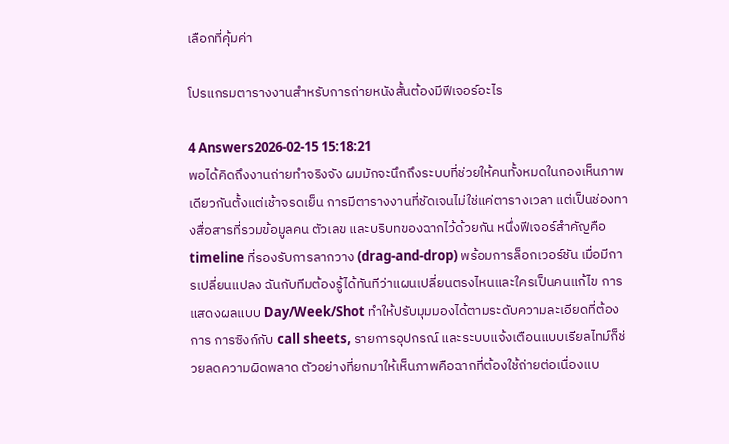เลือกที่คุ้มค่า

โปรแกรมตารางงานสำหรับการถ่ายหนังสั้นต้องมีฟีเจอร์อะไร

4 Answers2026-02-15 15:18:21
พอได้คิดถึงงานถ่ายทำจริงจัง ผมมักจะนึกถึงระบบที่ช่วยให้คนทั้งหมดในกองเห็นภาพเดียวกันตั้งแต่เช้าจรดเย็น การมีตารางงานที่ชัดเจนไม่ใช่แค่ตารางเวลา แต่เป็นช่องทางสื่อสารที่รวมข้อมูลคน ตัวเลข และบริบทของฉากไว้ด้วยกัน หนึ่งฟีเจอร์สำคัญคือ timeline ที่รองรับการลากวาง (drag-and-drop) พร้อมการล็อกเวอร์ชัน เมื่อมีการเปลี่ยนแปลง ฉันกับทีมต้องรู้ได้ทันทีว่าแผนเปลี่ยนตรงไหนและใครเป็นคนแก้ไข การแสดงผลแบบ Day/Week/Shot ทำให้ปรับมุมมองได้ตามระดับความละเอียดที่ต้องการ การซิงก์กับ call sheets, รายการอุปกรณ์ และระบบแจ้งเตือนแบบเรียลไทม์ก็ช่วยลดความผิดพลาด ตัวอย่างที่ยกมาให้เห็นภาพคือฉากที่ต้องใช้ถ่ายต่อเนื่องแบ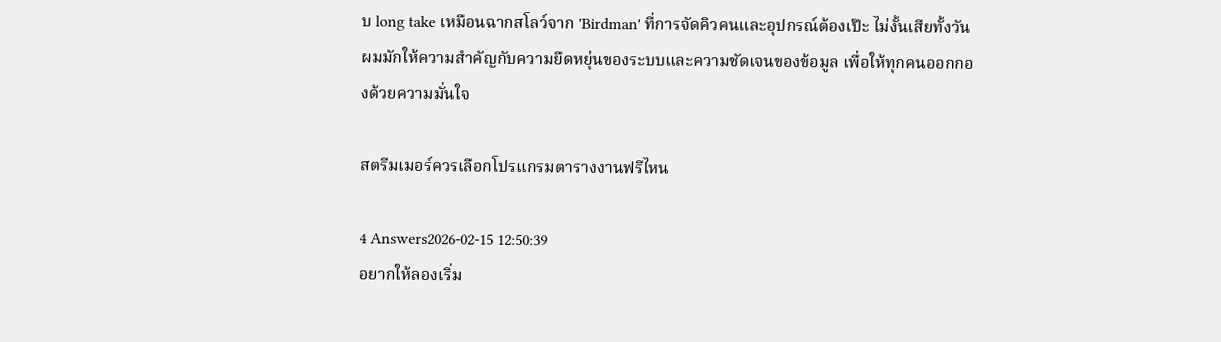บ long take เหมือนฉากสโลว์จาก 'Birdman' ที่การจัดคิวคนและอุปกรณ์ต้องเป๊ะ ไม่งั้นเสียทั้งวัน ผมมักให้ความสำคัญกับความยืดหยุ่นของระบบและความชัดเจนของข้อมูล เพื่อให้ทุกคนออกกองด้วยความมั่นใจ

สตรีมเมอร์ควรเลือกโปรแกรมตารางงานฟรีไหน

4 Answers2026-02-15 12:50:39
อยากให้ลองเริ่ม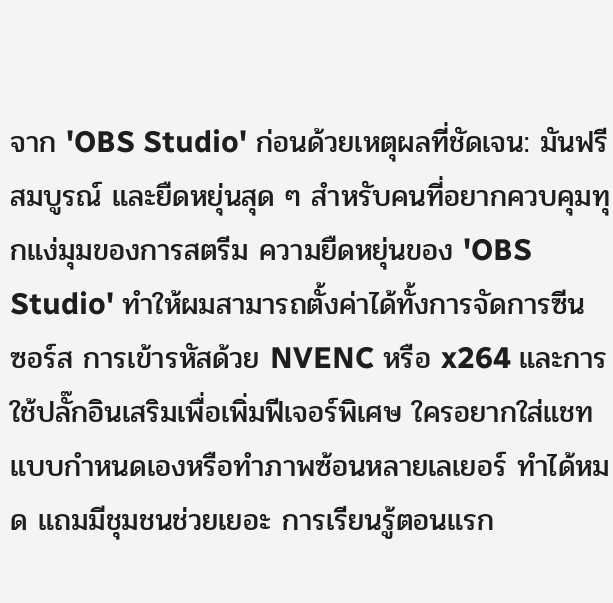จาก 'OBS Studio' ก่อนด้วยเหตุผลที่ชัดเจน: มันฟรี สมบูรณ์ และยืดหยุ่นสุด ๆ สำหรับคนที่อยากควบคุมทุกแง่มุมของการสตรีม ความยืดหยุ่นของ 'OBS Studio' ทำให้ผมสามารถตั้งค่าได้ทั้งการจัดการซีน ซอร์ส การเข้ารหัสด้วย NVENC หรือ x264 และการใช้ปลั๊กอินเสริมเพื่อเพิ่มฟีเจอร์พิเศษ ใครอยากใส่แชทแบบกำหนดเองหรือทำภาพซ้อนหลายเลเยอร์ ทำได้หมด แถมมีชุมชนช่วยเยอะ การเรียนรู้ตอนแรก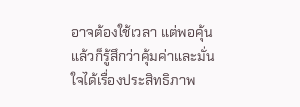อาจต้องใช้เวลา แต่พอคุ้นแล้วก็รู้สึกว่าคุ้มค่าและมั่นใจได้เรื่องประสิทธิภาพ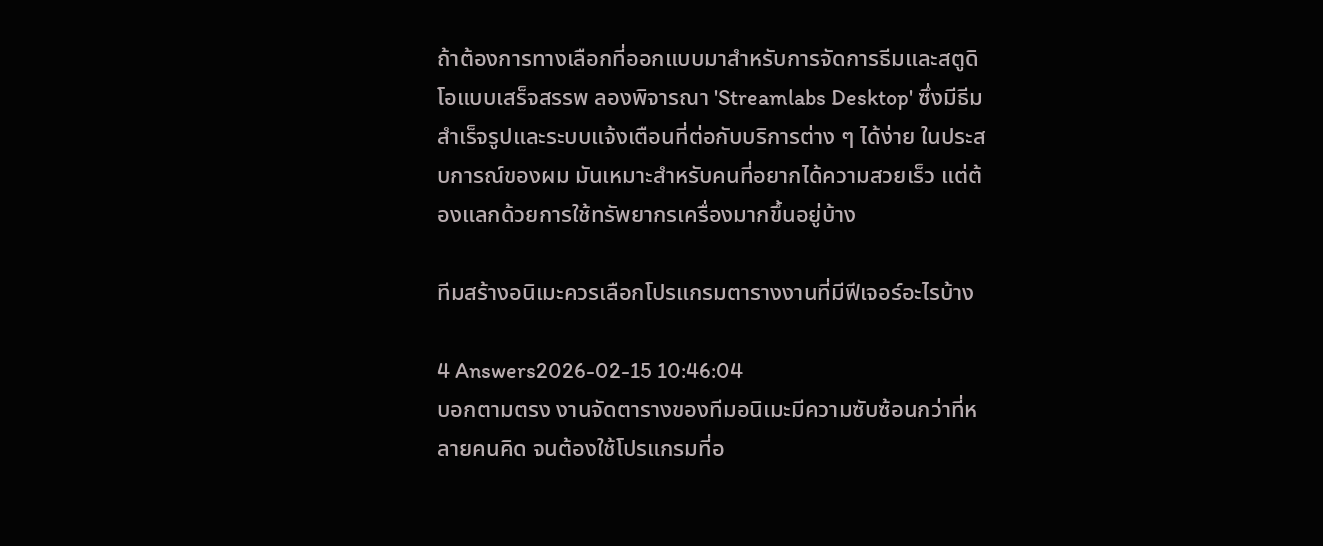ถ้าต้องการทางเลือกที่ออกแบบมาสำหรับการจัดการธีมและสตูดิโอแบบเสร็จสรรพ ลองพิจารณา 'Streamlabs Desktop' ซึ่งมีธีมสำเร็จรูปและระบบแจ้งเตือนที่ต่อกับบริการต่าง ๆ ได้ง่าย ในประสบการณ์ของผม มันเหมาะสำหรับคนที่อยากได้ความสวยเร็ว แต่ต้องแลกด้วยการใช้ทรัพยากรเครื่องมากขึ้นอยู่บ้าง

ทีมสร้างอนิเมะควรเลือกโปรแกรมตารางงานที่มีฟีเจอร์อะไรบ้าง

4 Answers2026-02-15 10:46:04
บอกตามตรง งานจัดตารางของทีมอนิเมะมีความซับซ้อนกว่าที่หลายคนคิด จนต้องใช้โปรแกรมที่อ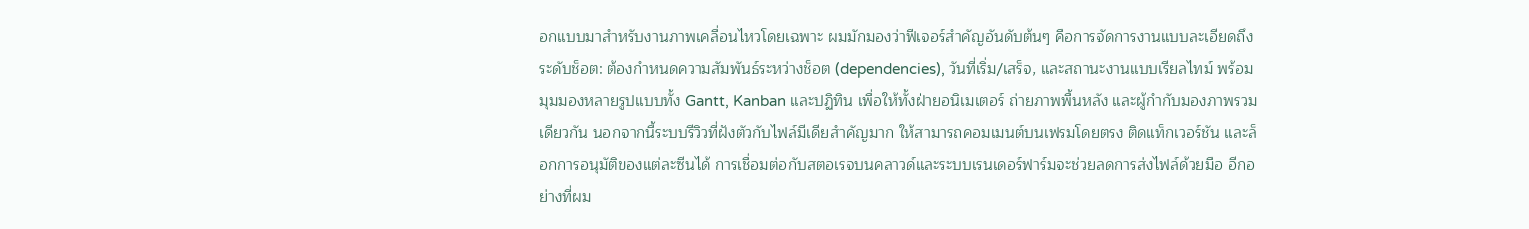อกแบบมาสำหรับงานภาพเคลื่อนไหวโดยเฉพาะ ผมมักมองว่าฟีเจอร์สำคัญอันดับต้นๆ คือการจัดการงานแบบละเอียดถึงระดับช็อต: ต้องกำหนดความสัมพันธ์ระหว่างช็อต (dependencies), วันที่เริ่ม/เสร็จ, และสถานะงานแบบเรียลไทม์ พร้อมมุมมองหลายรูปแบบทั้ง Gantt, Kanban และปฏิทิน เพื่อให้ทั้งฝ่ายอนิเมเตอร์ ถ่ายภาพพื้นหลัง และผู้กำกับมองภาพรวมเดียวกัน นอกจากนี้ระบบรีวิวที่ฝังตัวกับไฟล์มีเดียสำคัญมาก ให้สามารถคอมเมนต์บนเฟรมโดยตรง ติดแท็กเวอร์ชัน และล็อกการอนุมัติของแต่ละซีนได้ การเชื่อมต่อกับสตอเรจบนคลาวด์และระบบเรนเดอร์ฟาร์มจะช่วยลดการส่งไฟล์ด้วยมือ อีกอย่างที่ผม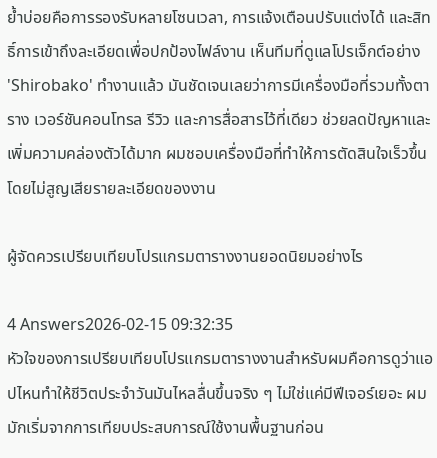ย้ำบ่อยคือการรองรับหลายโซนเวลา, การแจ้งเตือนปรับแต่งได้ และสิทธิ์การเข้าถึงละเอียดเพื่อปกป้องไฟล์งาน เห็นทีมที่ดูแลโปรเจ็กต์อย่าง 'Shirobako' ทำงานแล้ว มันชัดเจนเลยว่าการมีเครื่องมือที่รวมทั้งตาราง เวอร์ชันคอนโทรล รีวิว และการสื่อสารไว้ที่เดียว ช่วยลดปัญหาและเพิ่มความคล่องตัวได้มาก ผมชอบเครื่องมือที่ทำให้การตัดสินใจเร็วขึ้นโดยไม่สูญเสียรายละเอียดของงาน

ผู้จัดควรเปรียบเทียบโปรแกรมตารางงานยอดนิยมอย่างไร

4 Answers2026-02-15 09:32:35
หัวใจของการเปรียบเทียบโปรแกรมตารางงานสำหรับผมคือการดูว่าแอปไหนทำให้ชีวิตประจำวันมันไหลลื่นขึ้นจริง ๆ ไม่ใช่แค่มีฟีเจอร์เยอะ ผมมักเริ่มจากการเทียบประสบการณ์ใช้งานพื้นฐานก่อน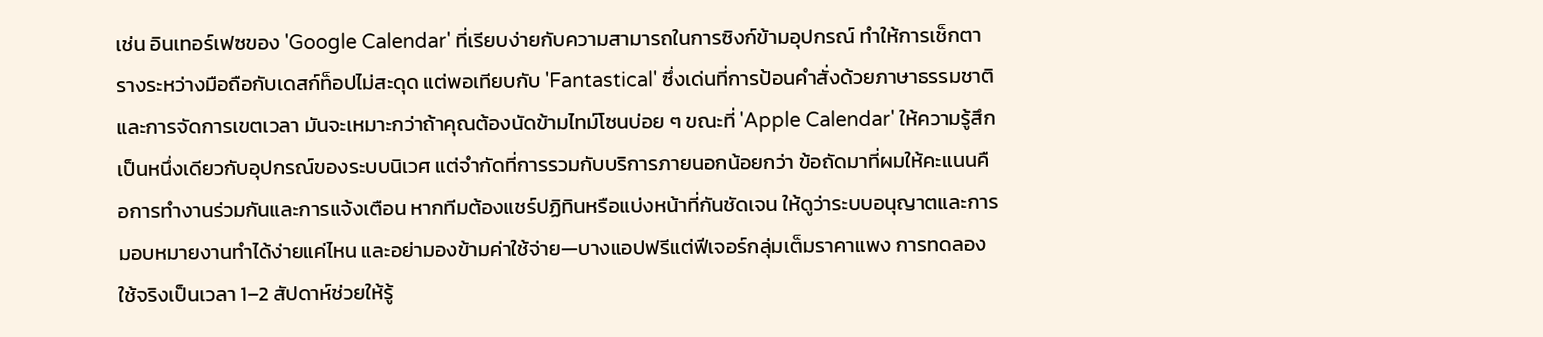เช่น อินเทอร์เฟซของ 'Google Calendar' ที่เรียบง่ายกับความสามารถในการซิงก์ข้ามอุปกรณ์ ทำให้การเช็กตารางระหว่างมือถือกับเดสก์ท็อปไม่สะดุด แต่พอเทียบกับ 'Fantastical' ซึ่งเด่นที่การป้อนคำสั่งด้วยภาษาธรรมชาติและการจัดการเขตเวลา มันจะเหมาะกว่าถ้าคุณต้องนัดข้ามไทม์โซนบ่อย ๆ ขณะที่ 'Apple Calendar' ให้ความรู้สึกเป็นหนึ่งเดียวกับอุปกรณ์ของระบบนิเวศ แต่จำกัดที่การรวมกับบริการภายนอกน้อยกว่า ข้อถัดมาที่ผมให้คะแนนคือการทำงานร่วมกันและการแจ้งเตือน หากทีมต้องแชร์ปฏิทินหรือแบ่งหน้าที่กันชัดเจน ให้ดูว่าระบบอนุญาตและการมอบหมายงานทำได้ง่ายแค่ไหน และอย่ามองข้ามค่าใช้จ่าย—บางแอปฟรีแต่ฟีเจอร์กลุ่มเต็มราคาแพง การทดลองใช้จริงเป็นเวลา 1–2 สัปดาห์ช่วยให้รู้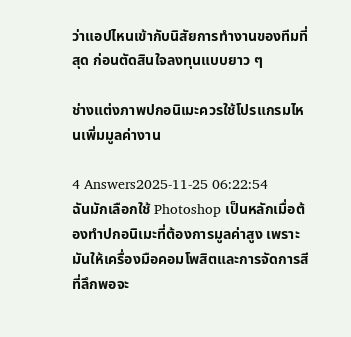ว่าแอปไหนเข้ากับนิสัยการทำงานของทีมที่สุด ก่อนตัดสินใจลงทุนแบบยาว ๆ

ช่างแต่งภาพปกอนิเมะควรใช้โปรแกรมไหนเพิ่มมูลค่างาน

4 Answers2025-11-25 06:22:54
ฉันมักเลือกใช้ Photoshop เป็นหลักเมื่อต้องทำปกอนิเมะที่ต้องการมูลค่าสูง เพราะมันให้เครื่องมือคอมโพสิตและการจัดการสีที่ลึกพอจะ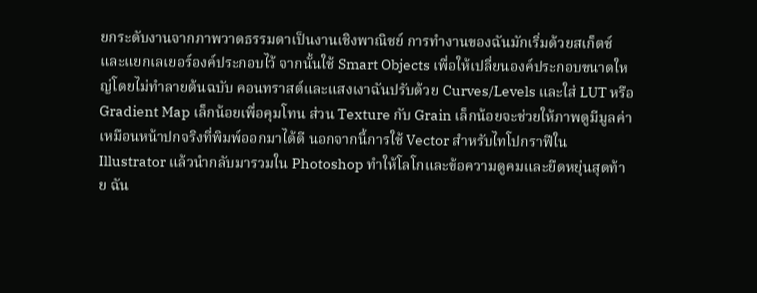ยกระดับงานจากภาพวาดธรรมดาเป็นงานเชิงพาณิชย์ การทำงานของฉันมักเริ่มด้วยสเก็ตช์และแยกเลเยอร์องค์ประกอบไว้ จากนั้นใช้ Smart Objects เพื่อให้เปลี่ยนองค์ประกอบขนาดใหญ่โดยไม่ทำลายต้นฉบับ คอนทราสต์และแสงเงาฉันปรับด้วย Curves/Levels และใส่ LUT หรือ Gradient Map เล็กน้อยเพื่อคุมโทน ส่วน Texture กับ Grain เล็กน้อยจะช่วยให้ภาพดูมีมูลค่าเหมือนหน้าปกจริงที่พิมพ์ออกมาได้ดี นอกจากนี้การใช้ Vector สำหรับไทโปกราฟีใน Illustrator แล้วนำกลับมารวมใน Photoshop ทำให้โลโกและข้อความดูคมและยืดหยุ่นสุดท้าย ฉัน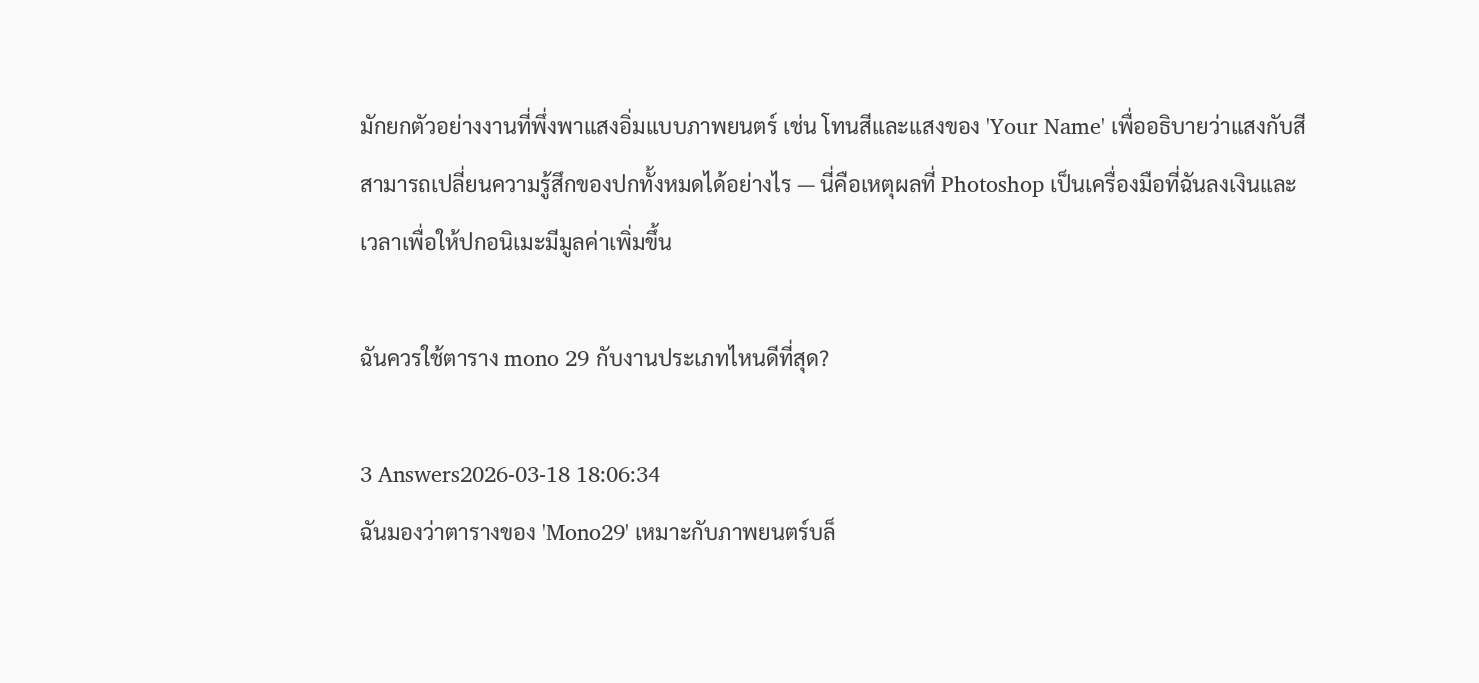มักยกตัวอย่างงานที่พึ่งพาแสงอิ่มแบบภาพยนตร์ เช่น โทนสีและแสงของ 'Your Name' เพื่ออธิบายว่าแสงกับสีสามารถเปลี่ยนความรู้สึกของปกทั้งหมดได้อย่างไร — นี่คือเหตุผลที่ Photoshop เป็นเครื่องมือที่ฉันลงเงินและเวลาเพื่อให้ปกอนิเมะมีมูลค่าเพิ่มขึ้น

ฉันควรใช้ตาราง mono 29 กับงานประเภทไหนดีที่สุด?

3 Answers2026-03-18 18:06:34
ฉันมองว่าตารางของ 'Mono29' เหมาะกับภาพยนตร์บล็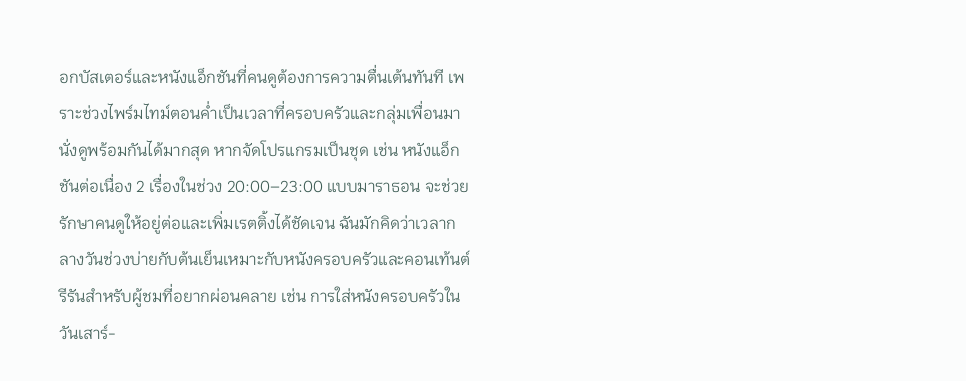อกบัสเตอร์และหนังแอ็กชันที่คนดูต้องการความตื่นเต้นทันที เพราะช่วงไพร์มไทม์ตอนค่ำเป็นเวลาที่ครอบครัวและกลุ่มเพื่อนมานั่งดูพร้อมกันได้มากสุด หากจัดโปรแกรมเป็นชุด เช่น หนังแอ็กชันต่อเนื่อง 2 เรื่องในช่วง 20:00–23:00 แบบมาราธอน จะช่วยรักษาคนดูให้อยู่ต่อและเพิ่มเรตติ้งได้ชัดเจน ฉันมักคิดว่าเวลากลางวันช่วงบ่ายกับต้นเย็นเหมาะกับหนังครอบครัวและคอนเท้นต์รีรันสำหรับผู้ชมที่อยากผ่อนคลาย เช่น การใส่หนังครอบครัวในวันเสาร์-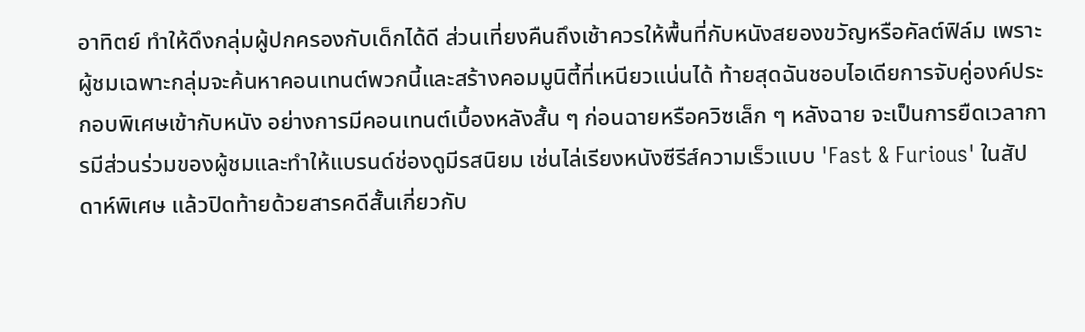อาทิตย์ ทำให้ดึงกลุ่มผู้ปกครองกับเด็กได้ดี ส่วนเที่ยงคืนถึงเช้าควรให้พื้นที่กับหนังสยองขวัญหรือคัลต์ฟิล์ม เพราะผู้ชมเฉพาะกลุ่มจะค้นหาคอนเทนต์พวกนี้และสร้างคอมมูนิตี้ที่เหนียวแน่นได้ ท้ายสุดฉันชอบไอเดียการจับคู่องค์ประกอบพิเศษเข้ากับหนัง อย่างการมีคอนเทนต์เบื้องหลังสั้น ๆ ก่อนฉายหรือควิซเล็ก ๆ หลังฉาย จะเป็นการยืดเวลาการมีส่วนร่วมของผู้ชมและทำให้แบรนด์ช่องดูมีรสนิยม เช่นไล่เรียงหนังซีรีส์ความเร็วแบบ 'Fast & Furious' ในสัปดาห์พิเศษ แล้วปิดท้ายด้วยสารคดีสั้นเกี่ยวกับ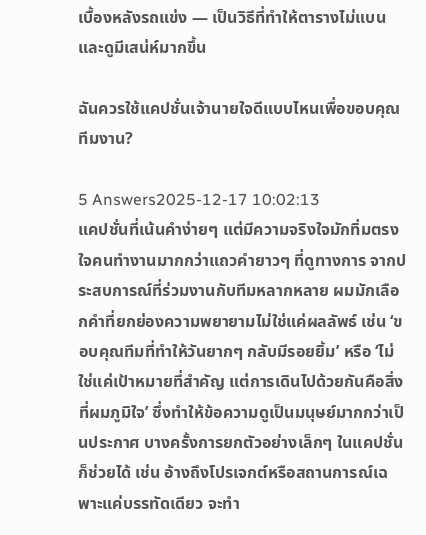เบื้องหลังรถแข่ง — เป็นวิธีที่ทำให้ตารางไม่แบนและดูมีเสน่ห์มากขึ้น

ฉันควรใช้แคปชั่นเจ้านายใจดีแบบไหนเพื่อขอบคุณทีมงาน?

5 Answers2025-12-17 10:02:13
แคปชั่นที่เน้นคำง่ายๆ แต่มีความจริงใจมักทิ่มตรงใจคนทำงานมากกว่าแถวคำยาวๆ ที่ดูทางการ จากประสบการณ์ที่ร่วมงานกับทีมหลากหลาย ผมมักเลือกคำที่ยกย่องความพยายามไม่ใช่แค่ผลลัพธ์ เช่น ‘ขอบคุณทีมที่ทำให้วันยากๆ กลับมีรอยยิ้ม’ หรือ ‘ไม่ใช่แค่เป้าหมายที่สำคัญ แต่การเดินไปด้วยกันคือสิ่งที่ผมภูมิใจ’ ซึ่งทำให้ข้อความดูเป็นมนุษย์มากกว่าเป็นประกาศ บางครั้งการยกตัวอย่างเล็กๆ ในแคปชั่นก็ช่วยได้ เช่น อ้างถึงโปรเจกต์หรือสถานการณ์เฉพาะแค่บรรทัดเดียว จะทำ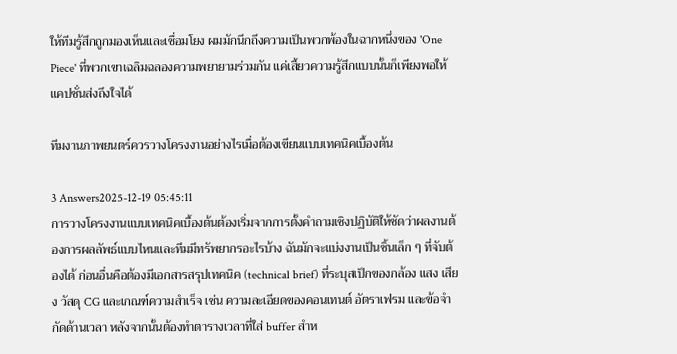ให้ทีมรู้สึกถูกมองเห็นและเชื่อมโยง ผมมักนึกถึงความเป็นพวกพ้องในฉากหนึ่งของ 'One Piece' ที่พวกเขาเฉลิมฉลองความพยายามร่วมกัน แค่เสี้ยวความรู้สึกแบบนั้นก็เพียงพอให้แคปชั่นส่งถึงใจได้

ทีมงานภาพยนตร์ควรวางโครงงานอย่างไรเมื่อต้องเขียนแบบเทคนิคเบื้องต้น

3 Answers2025-12-19 05:45:11
การวางโครงงานแบบเทคนิคเบื้องต้นต้องเริ่มจากการตั้งคำถามเชิงปฏิบัติให้ชัดว่าผลงานต้องการผลลัพธ์แบบไหนและทีมมีทรัพยากรอะไรบ้าง ฉันมักจะแบ่งงานเป็นชิ้นเล็ก ๆ ที่จับต้องได้ ก่อนอื่นคือต้องมีเอกสารสรุปเทคนิค (technical brief) ที่ระบุสเป็กของกล้อง แสง เสียง วัสดุ CG และเกณฑ์ความสำเร็จ เช่น ความละเอียดของคอนเทนต์ อัตราเฟรม และข้อจำกัดด้านเวลา หลังจากนั้นต้องทำตารางเวลาที่ใส่ buffer สำห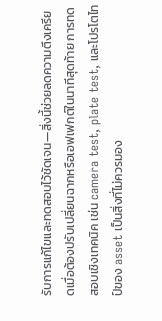รับการแก้ไขและทดสอบไว้ชัดเจน—สิ่งนี้ช่วยลดความตึงเครียดเมื่อต้องปรับเปลี่ยนฉากหรือเอฟเฟกต์ในนาทีสุดท้าย การทดสอบเชิงเทคนิค เช่น camera test, plate test, และโปรโตไทป์ของ asset เป็นสิ่งที่ไม่ควรมอง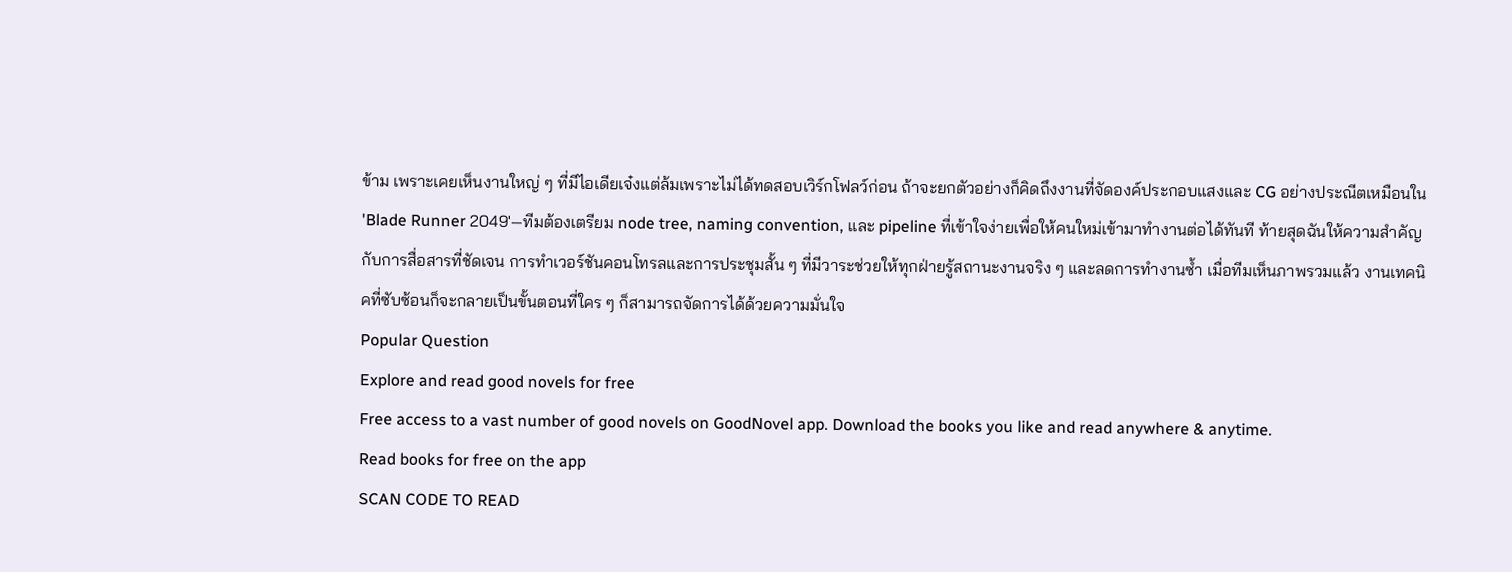ข้าม เพราะเคยเห็นงานใหญ่ ๆ ที่มีไอเดียเจ๋งแต่ล้มเพราะไม่ได้ทดสอบเวิร์กโฟลว์ก่อน ถ้าจะยกตัวอย่างก็คิดถึงงานที่จัดองค์ประกอบแสงและ CG อย่างประณีตเหมือนใน 'Blade Runner 2049'—ทีมต้องเตรียม node tree, naming convention, และ pipeline ที่เข้าใจง่ายเพื่อให้คนใหม่เข้ามาทำงานต่อได้ทันที ท้ายสุดฉันให้ความสำคัญกับการสื่อสารที่ชัดเจน การทำเวอร์ชันคอนโทรลและการประชุมสั้น ๆ ที่มีวาระช่วยให้ทุกฝ่ายรู้สถานะงานจริง ๆ และลดการทำงานซ้ำ เมื่อทีมเห็นภาพรวมแล้ว งานเทคนิคที่ซับซ้อนก็จะกลายเป็นขั้นตอนที่ใคร ๆ ก็สามารถจัดการได้ด้วยความมั่นใจ
Popular Question
Explore and read good novels for free
Free access to a vast number of good novels on GoodNovel app. Download the books you like and read anywhere & anytime.
Read books for free on the app
SCAN CODE TO READ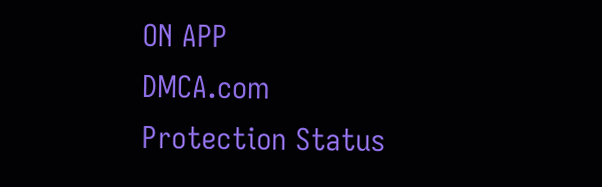ON APP
DMCA.com Protection Status